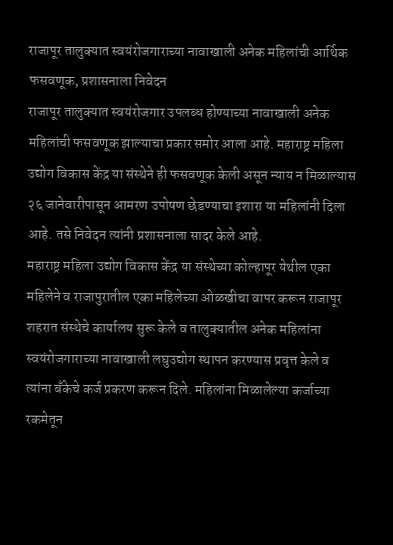राजापूर तालुक्यात स्वयंरोजगाराच्या नावाखाली अनेक महिलांची आर्थिक फसवणूक, प्रशासनाला निवेदन
राजापूर तालुक्यात स्वयंरोजगार उपलब्ध होण्याच्या नावाखाली अनेक महिलांची फसवणूक झाल्याचा प्रकार समोर आला आहे. महाराष्ट्र महिला उद्योग विकास केंद्र या संस्थेने ही फसवणूक केली असून न्याय न मिळाल्यास २६ जानेवारीपासून आमरण उपोषण छेडण्याचा इशारा या महिलांनी दिला आहे. तसे निवेदन त्यांनी प्रशासनाला सादर केले आहे.
महाराष्ट्र महिला उद्योग विकास केंद्र या संस्थेच्या कोल्हापूर येथील एका महिलेने व राजापुरातील एका महिलेच्या ओळखीचा वापर करून राजापूर शहरात संस्थेचे कार्यालय सुरू केले व तालुक्यातील अनेक महिलांना स्वयंरोजगाराच्या नावाखाली लघुउद्योग स्थापन करण्यास प्रवृत्त केले व त्यांना बँकेचे कर्ज प्रकरण करून दिले. महिलांना मिळालेल्या कर्जाच्या रकमेतून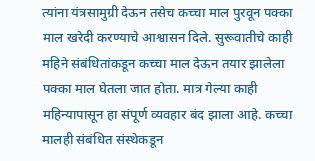त्यांना यंत्रसामुग्री देऊन तसेच कच्चा माल पुरवून पक्का माल खरेदी करण्याचे आश्वासन दिले. सुरूवातीचे काही महिने संबंधितांकडून कच्चा माल देऊन तयार झालेला पक्का माल घेतला जात होता. मात्र गेल्या काही महिन्यापासून हा संपूर्ण व्यवहार बंद झाला आहे. कच्चा मालही संबंधित संस्थेकडून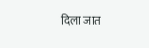दिला जात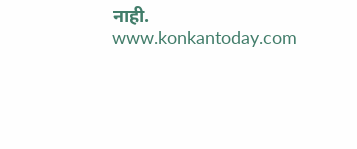नाही.
www.konkantoday.com